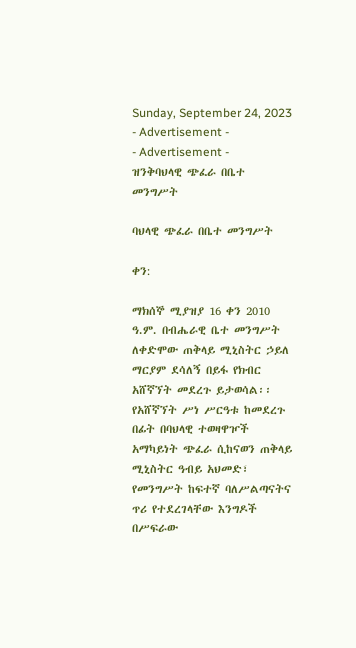Sunday, September 24, 2023
- Advertisement -
- Advertisement -
ዝንቅባህላዊ ጭፈራ በቤተ መንግሥት

ባህላዊ ጭፈራ በቤተ መንግሥት

ቀን:

ማክሰኞ ሚያዝያ 16 ቀን 2010 ዓ.ም. በብሔራዊ ቤተ መንግሥት ለቀድሞው ጠቅላይ ሚኒስትር ኃይለ ማርያም ደሳለኝ በይፋ የክብር አሸኛኘት መደረጉ ይታወሳል፡፡ የአሸኛኘት ሥነ ሥርዓቱ ከመደረጉ በፊት በባህላዊ ተወዛዋዦች አማካይነት ጭፈራ ሲከናወን ጠቅላይ ሚኒስትር ዓብይ አህመድ፣ የመንግሥት ከፍተኛ ባለሥልጣናትና ጥሪ የተደረገላቸው እንግዶች በሥፍራው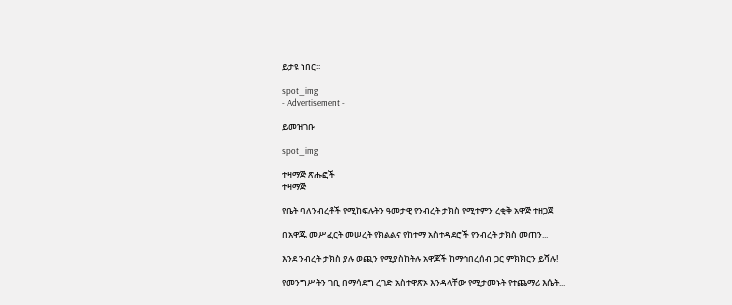ይታዩ ነበር፡፡

spot_img
- Advertisement -

ይመዝገቡ

spot_img

ተዛማጅ ጽሑፎች
ተዛማጅ

የቤት ባለንብረቶች የሚከፍሉትን ዓመታዊ የንብረት ታክስ የሚተምን ረቂቅ አዋጅ ተዘጋጀ

በአዋጁ መሥፈርት መሠረት የክልልና የከተማ አስተዳደሮች የንብረት ታክስ መጠን...

እንደ ንብረት ታክስ ያሉ ወጪን የሚያስከትሉ አዋጆች ከማኅበረሰብ ጋር ምክክርን ይሻሉ!

የመንግሥትን ገቢ በማሳደግ ረገድ አስተዋጽኦ እንዳላቸው የሚታመኑት የተጨማሪ እሴት...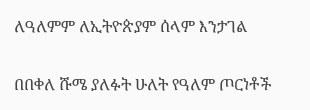ለዓለምም ለኢትዮጵያም ሰላም እንታገል

በበቀለ ሹሜ ያለፉት ሁለት የዓለም ጦርነቶች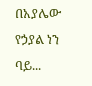በአያሌው የኃያል ነን ባይ...